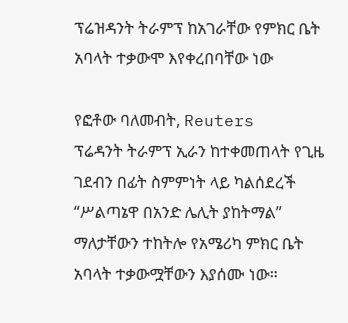ፕሬዝዳንት ትራምፕ ከአገራቸው የምክር ቤት አባላት ተቃውሞ እየቀረበባቸው ነው

የፎቶው ባለመብት, Reuters
ፕሬዳንት ትራምፕ ኢራን ከተቀመጠላት የጊዜ ገደብን በፊት ስምምነት ላይ ካልሰደረች “ሥልጣኔዋ በአንድ ሌሊት ያከትማል” ማለታቸውን ተከትሎ የአሜሪካ ምክር ቤት አባላት ተቃውሟቸውን እያሰሙ ነው።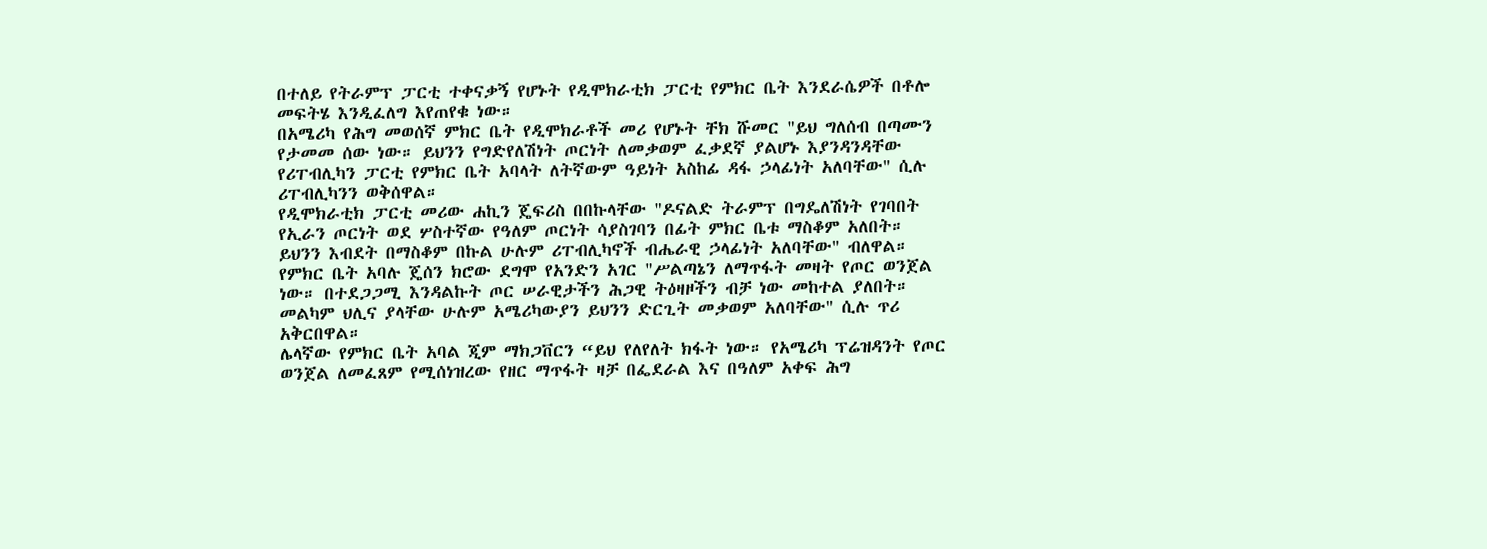በተለይ የትራምፕ ፓርቲ ተቀናቃኝ የሆኑት የዲሞክራቲክ ፓርቲ የምክር ቤት እንደራሴዎች በቶሎ መፍትሄ እንዲፈለግ እየጠየቁ ነው።
በአሜሪካ የሕግ መወሰኛ ምክር ቤት የዲሞክራቶች መሪ የሆኑት ቸክ ሹመር "ይህ ግለሰብ በጣሙን የታመመ ሰው ነው። ይህንን የግድየለሽነት ጦርነት ለመቃወም ፈቃደኛ ያልሆኑ እያንዳንዳቸው የሪፐብሊካን ፓርቲ የምክር ቤት አባላት ለትኛውም ዓይነት አስከፊ ዳፋ ኃላፊነት አለባቸው" ሲሉ ሪፐብሊካንን ወቅሰዋል።
የዲሞክራቲክ ፓርቲ መሪው ሐኪን ጄፍሪስ በበኩላቸው "ዶናልድ ትራምፕ በግዴለሽነት የገባበት የኢራን ጦርነት ወደ ሦስተኛው የዓለም ጦርነት ሳያስገባን በፊት ምክር ቤቱ ማስቆም አለበት። ይህንን እብደት በማስቆም በኩል ሁሉም ሪፐብሊካኖች ብሔራዊ ኃላፊነት አለባቸው" ብለዋል።
የምክር ቤት አባሉ ጄሰን ክሮው ደግሞ የአንድን አገር "ሥልጣኔን ለማጥፋት መዛት የጦር ወንጀል ነው። በተደጋጋሚ እንዳልኩት ጦር ሠራዊታችን ሕጋዊ ትዕዛዞችን ብቻ ነው መከተል ያለበት። መልካም ህሊና ያላቸው ሁሉም አሜሪካውያን ይህንን ድርጊት መቃወም አለባቸው" ሲሉ ጥሪ አቅርበዋል።
ሌላኛው የምክር ቤት አባል ጂም ማክጋቨርን “ይህ የለየለት ክፋት ነው። የአሜሪካ ፕሬዝዳንት የጦር ወንጀል ለመፈጸም የሚሰነዝረው የዘር ማጥፋት ዛቻ በፌደራል እና በዓለም አቀፍ ሕግ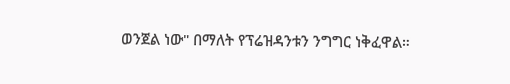ወንጀል ነው" በማለት የፕሬዝዳንቱን ንግግር ነቅፈዋል።